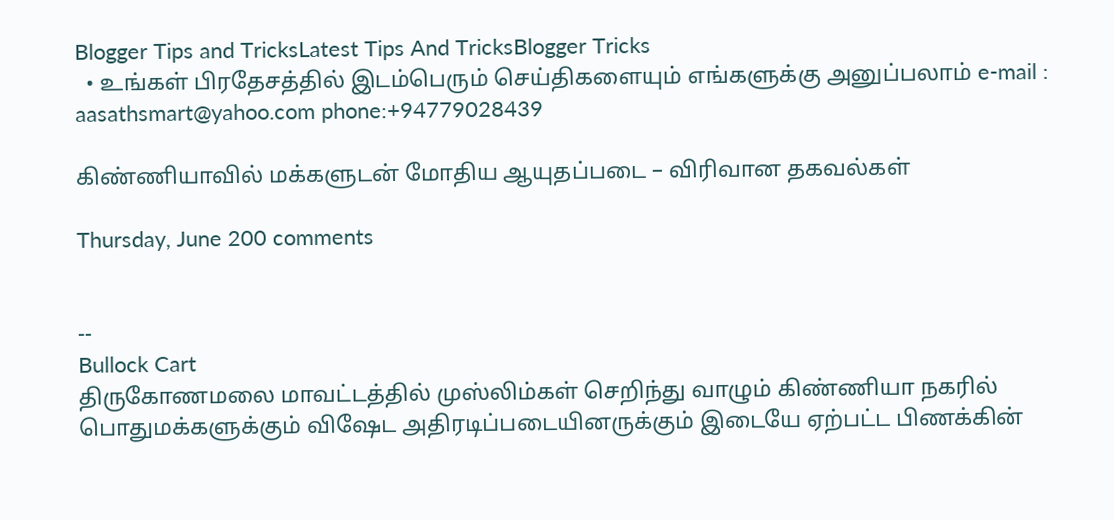Blogger Tips and TricksLatest Tips And TricksBlogger Tricks
  • உங்கள் பிரதேசத்தில் இடம்பெரும் செய்திகளையும் எங்களுக்கு அனுப்பலாம் e-mail : aasathsmart@yahoo.com phone:+94779028439

கிண்ணியாவில் மக்களுடன் மோதிய ஆயுதப்படை – விரிவான தகவல்கள்

Thursday, June 200 comments


--
Bullock Cart
திருகோணமலை மாவட்டத்தில் முஸ்லிம்கள் செறிந்து வாழும் கிண்ணியா நகரில் பொதுமக்களுக்கும் விஷேட அதிரடிப்படையினருக்கும் இடையே ஏற்பட்ட பிணக்கின்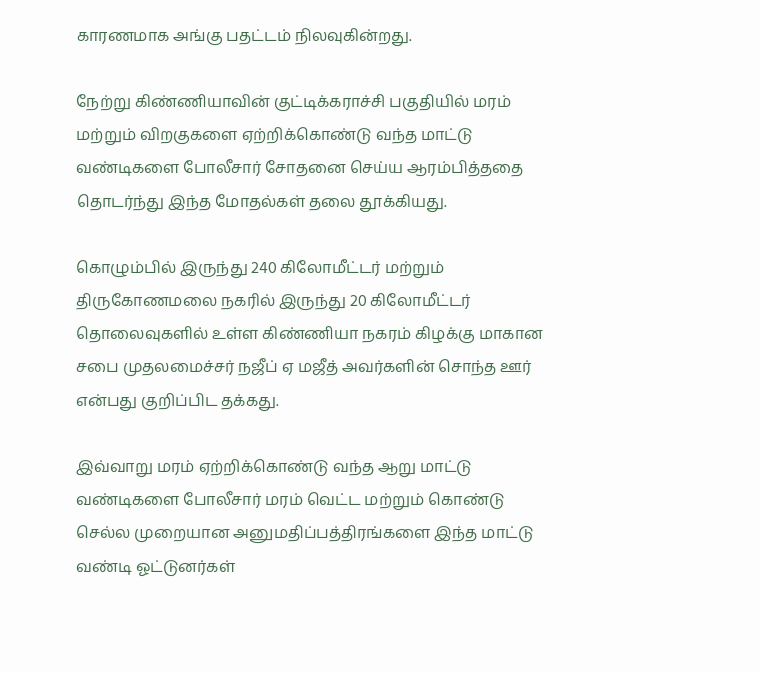காரணமாக அங்கு பதட்டம் நிலவுகின்றது.

நேற்று கிண்ணியாவின் குட்டிக்கராச்சி பகுதியில் மரம் மற்றும் விறகுகளை ஏற்றிக்கொண்டு வந்த மாட்டு வண்டிகளை போலீசார் சோதனை செய்ய ஆரம்பித்ததை தொடர்ந்து இந்த மோதல்கள் தலை தூக்கியது.

கொழும்பில் இருந்து 240 கிலோமீட்டர் மற்றும் திருகோணமலை நகரில் இருந்து 20 கிலோமீட்டர் தொலைவுகளில் உள்ள கிண்ணியா நகரம் கிழக்கு மாகான சபை முதலமைச்சர் நஜீப் ஏ மஜீத் அவர்களின் சொந்த ஊர் என்பது குறிப்பிட தக்கது.

இவ்வாறு மரம் ஏற்றிக்கொண்டு வந்த ஆறு மாட்டு வண்டிகளை போலீசார் மரம் வெட்ட மற்றும் கொண்டு செல்ல முறையான அனுமதிப்பத்திரங்களை இந்த மாட்டு வண்டி ஓட்டுனர்கள்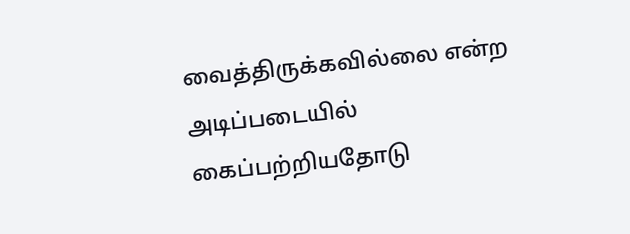வைத்திருக்கவில்லை என்ற அடிப்படையில் கைப்பற்றியதோடு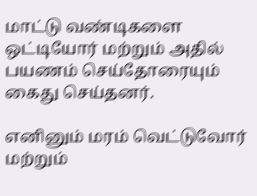மாட்டு வண்டிகளை ஒட்டியோர் மற்றும் அதில் பயணம் செய்தோரையும் கைது செய்தனர்.

எனினும் மரம் வெட்டுவோர் மற்றும்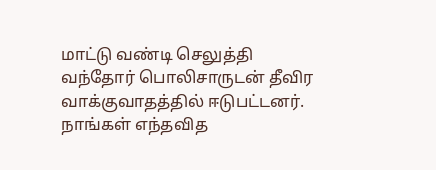மாட்டு வண்டி செலுத்தி வந்தோர் பொலிசாருடன் தீவிர வாக்குவாதத்தில் ஈடுபட்டனர். நாங்கள் எந்தவித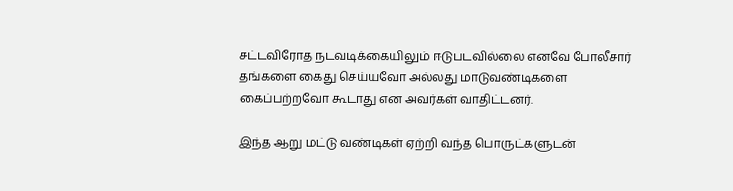சட்டவிரோத நடவடிக்கையிலும் ஈடுபடவில்லை எனவே போலீசார் தங்களை கைது செய்யவோ அல்லது மாடுவண்டிகளை கைப்பற்றவோ கூடாது என அவர்கள் வாதிட்டனர்.

இந்த ஆறு மட்டு வண்டிகள் ஏற்றி வந்த பொருட்களுடன்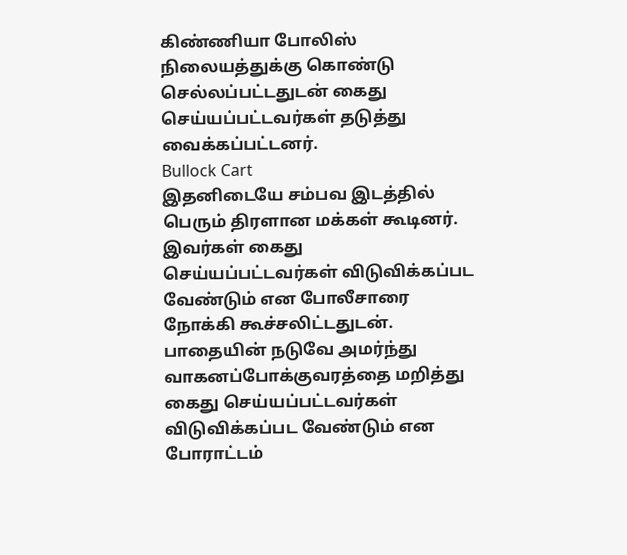கிண்ணியா போலிஸ் நிலையத்துக்கு கொண்டு செல்லப்பட்டதுடன் கைது செய்யப்பட்டவர்கள் தடுத்து வைக்கப்பட்டனர்.
Bullock Cart
இதனிடையே சம்பவ இடத்தில் பெரும் திரளான மக்கள் கூடினர். இவர்கள் கைது செய்யப்பட்டவர்கள் விடுவிக்கப்பட வேண்டும் என போலீசாரை நோக்கி கூச்சலிட்டதுடன். பாதையின் நடுவே அமர்ந்து வாகனப்போக்குவரத்தை மறித்து கைது செய்யப்பட்டவர்கள் விடுவிக்கப்பட வேண்டும் என போராட்டம்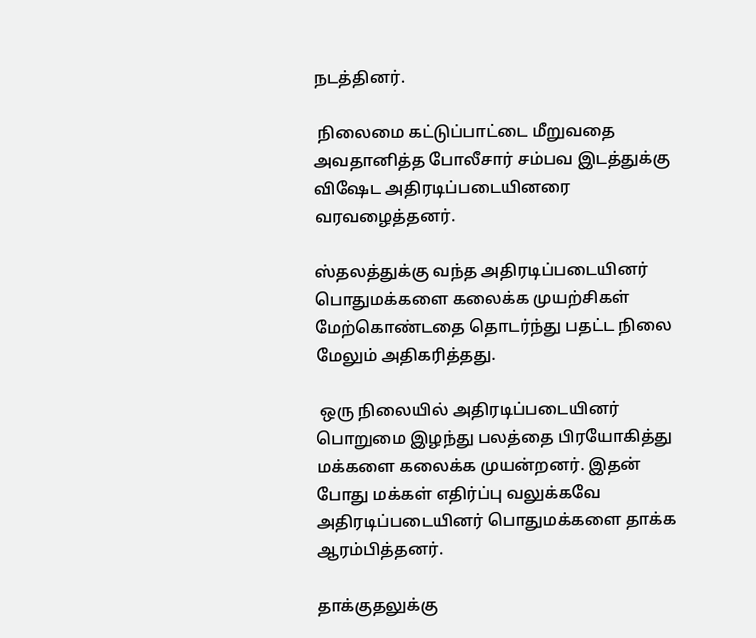நடத்தினர்.

 நிலைமை கட்டுப்பாட்டை மீறுவதை அவதானித்த போலீசார் சம்பவ இடத்துக்கு விஷேட அதிரடிப்படையினரை வரவழைத்தனர்.

ஸ்தலத்துக்கு வந்த அதிரடிப்படையினர் பொதுமக்களை கலைக்க முயற்சிகள் மேற்கொண்டதை தொடர்ந்து பதட்ட நிலை மேலும் அதிகரித்தது.

 ஒரு நிலையில் அதிரடிப்படையினர் பொறுமை இழந்து பலத்தை பிரயோகித்து மக்களை கலைக்க முயன்றனர். இதன் போது மக்கள் எதிர்ப்பு வலுக்கவே அதிரடிப்படையினர் பொதுமக்களை தாக்க ஆரம்பித்தனர்.

தாக்குதலுக்கு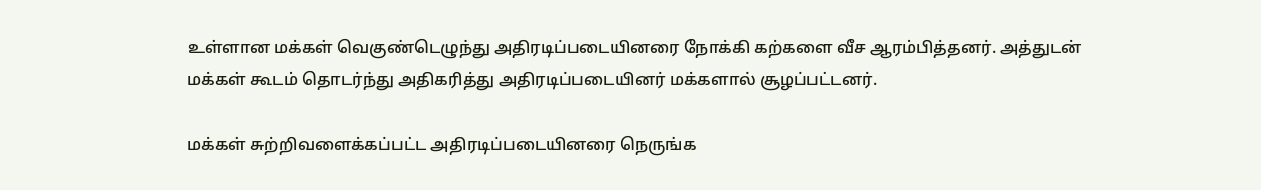உள்ளான மக்கள் வெகுண்டெழுந்து அதிரடிப்படையினரை நோக்கி கற்களை வீச ஆரம்பித்தனர். அத்துடன் மக்கள் கூடம் தொடர்ந்து அதிகரித்து அதிரடிப்படையினர் மக்களால் சூழப்பட்டனர்.

மக்கள் சுற்றிவளைக்கப்பட்ட அதிரடிப்படையினரை நெருங்க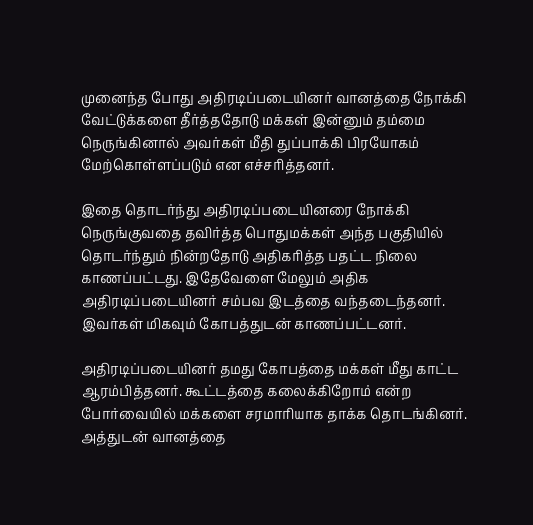முனைந்த போது அதிரடிப்படையினர் வானத்தை நோக்கி வேட்டுக்களை தீர்த்ததோடு மக்கள் இன்னும் தம்மை நெருங்கினால் அவர்கள் மீதி துப்பாக்கி பிரயோகம் மேற்கொள்ளப்படும் என எச்சரித்தனர்.

இதை தொடர்ந்து அதிரடிப்படையினரை நோக்கி நெருங்குவதை தவிர்த்த பொதுமக்கள் அந்த பகுதியில் தொடர்ந்தும் நின்றதோடு அதிகரித்த பதட்ட நிலை காணப்பட்டது. இதேவேளை மேலும் அதிக அதிரடிப்படையினர் சம்பவ இடத்தை வந்தடைந்தனர். இவர்கள் மிகவும் கோபத்துடன் காணப்பட்டனர்.

அதிரடிப்படையினர் தமது கோபத்தை மக்கள் மீது காட்ட ஆரம்பித்தனர். கூட்டத்தை கலைக்கிறோம் என்ற போர்வையில் மக்களை சரமாரியாக தாக்க தொடங்கினர். அத்துடன் வானத்தை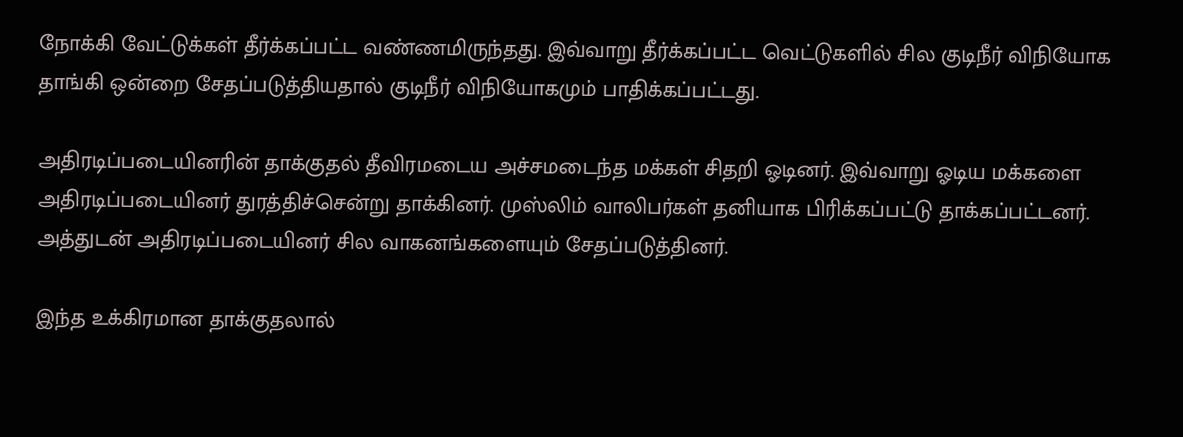நோக்கி வேட்டுக்கள் தீர்க்கப்பட்ட வண்ணமிருந்தது. இவ்வாறு தீர்க்கப்பட்ட வெட்டுகளில் சில குடிநீர் விநியோக தாங்கி ஒன்றை சேதப்படுத்தியதால் குடிநீர் விநியோகமும் பாதிக்கப்பட்டது.

அதிரடிப்படையினரின் தாக்குதல் தீவிரமடைய அச்சமடைந்த மக்கள் சிதறி ஓடினர். இவ்வாறு ஓடிய மக்களை அதிரடிப்படையினர் துரத்திச்சென்று தாக்கினர். முஸ்லிம் வாலிபர்கள் தனியாக பிரிக்கப்பட்டு தாக்கப்பட்டனர். அத்துடன் அதிரடிப்படையினர் சில வாகனங்களையும் சேதப்படுத்தினர்.

இந்த உக்கிரமான தாக்குதலால்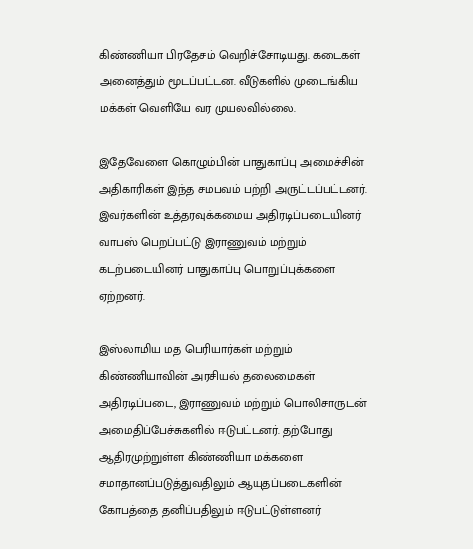கிண்ணியா பிரதேசம் வெறிச்சோடியது. கடைகள் அனைத்தும் மூடப்பட்டன. வீடுகளில் முடைங்கிய மக்கள் வெளியே வர முயலவில்லை.

இதேவேளை கொழும்பின் பாதுகாப்பு அமைச்சின் அதிகாரிகள் இந்த சமபவம் பற்றி அருட்டப்பட்டனர். இவர்களின் உத்தரவுக்கமைய அதிரடிப்படையினர் வாபஸ் பெறப்பட்டு இராணுவம் மற்றும் கடற்படையினர் பாதுகாப்பு பொறுப்புக்களை ஏற்றனர்.

இஸ்லாமிய மத பெரியார்கள் மற்றும் கிண்ணியாவின் அரசியல் தலைமைகள் அதிரடிப்படை, இராணுவம் மற்றும் பொலிசாருடன் அமைதிப்பேச்சுகளில் ஈடுபட்டனர். தற்போது ஆதிரமுற்றுள்ள கிண்ணியா மக்களை சமாதானப்படுத்துவதிலும் ஆயுதப்படைகளின் கோபத்தை தனிப்பதிலும் ஈடுபட்டுள்ளனர்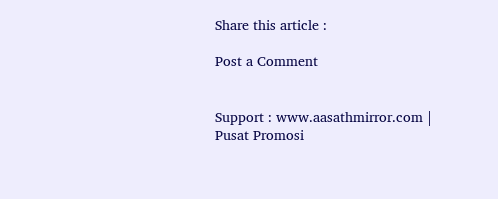Share this article :

Post a Comment


Support : www.aasathmirror.com | Pusat Promosi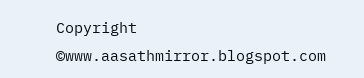Copyright ©www.aasathmirror.blogspot.com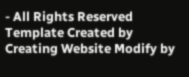- All Rights Reserved
Template Created by Creating Website Modify by